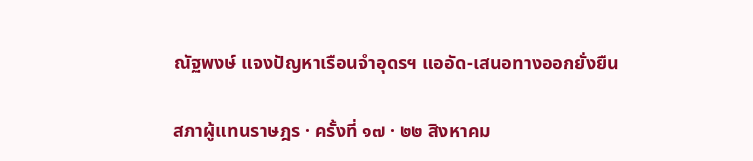ณัฐพงษ์ แจงปัญหาเรือนจำอุดรฯ แออัด-เสนอทางออกยั่งยืน

สภาผู้แทนราษฎร · ครั้งที่ ๑๗ · ๒๒ สิงหาคม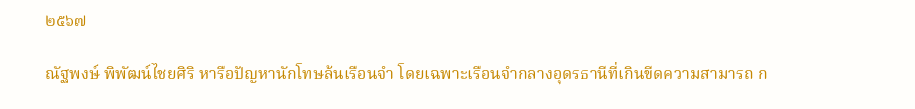๒๕๖๗

ณัฐพงษ์ พิพัฒน์ไชยศิริ หารือปัญหานักโทษล้นเรือนจำ โดยเฉพาะเรือนจำกลางอุดรธานีที่เกินขีดความสามารถ ก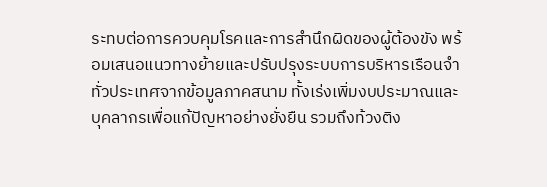ระทบต่อการควบคุมโรคและการสำนึกผิดของผู้ต้องขัง พร้อมเสนอแนวทางย้ายและปรับปรุงระบบการบริหารเรือนจำทั่วประเทศจากข้อมูลภาคสนาม ทั้งเร่งเพิ่มงบประมาณและบุคลากรเพื่อแก้ปัญหาอย่างยั่งยืน รวมถึงท้วงติง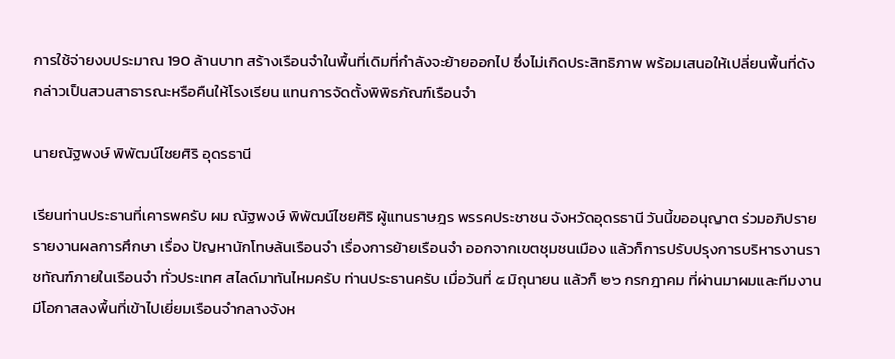การใช้จ่ายงบประมาณ 190 ล้านบาท สร้างเรือนจำในพื้นที่เดิมที่กำลังจะย้ายออกไป ซึ่งไม่เกิดประสิทธิภาพ พร้อมเสนอให้เปลี่ยนพื้นที่ดังกล่าวเป็นสวนสาธารณะหรือคืนให้โรงเรียน แทนการจัดตั้งพิพิธภัณฑ์เรือนจำ

นายณัฐพงษ์ พิพัฒน์ไชยศิริ อุดรธานี

เรียนท่านประธานที่เคารพครับ ผม ณัฐพงษ์ พิพัฒน์ไชยศิริ ผู้แทนราษฎร พรรคประชาชน จังหวัดอุดรธานี วันนี้ขออนุญาต ร่วมอภิปรายรายงานผลการศึกษา เรื่อง ปัญหานักโทษล้นเรือนจำ เรื่องการย้ายเรือนจำ ออกจากเขตชุมชนเมือง แล้วก็การปรับปรุงการบริหารงานราชทัณฑ์ภายในเรือนจำ ทั่วประเทศ สไลด์มาทันไหมครับ ท่านประธานครับ เมื่อวันที่ ๕ มิถุนายน แล้วก็ ๒๖ กรกฎาคม ที่ผ่านมาผมและทีมงานมีโอกาสลงพื้นที่เข้าไปเยี่ยมเรือนจำกลางจังห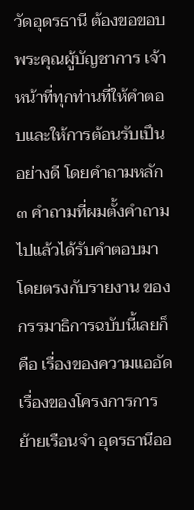วัดอุดรธานี ต้องขอขอบพระคุณผู้บัญชาการ เจ้าหน้าที่ทุกท่านที่ให้คำตอบและให้การต้อนรับเปึนอย่างดี โดยคำถามหลัก ๓ คำถามที่ผมตั้งคำถามไปแล้วได้รับคำตอบมาโดยตรงกับรายงาน ของกรรมาธิการฉบับนี้เลยก็คือ เรื่องของความแออัด เรื่องของโครงการการย้ายเรือนจำ อุดรธานีออ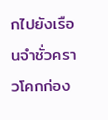กไปยังเรือนจำชั่วคราวโคกก่อง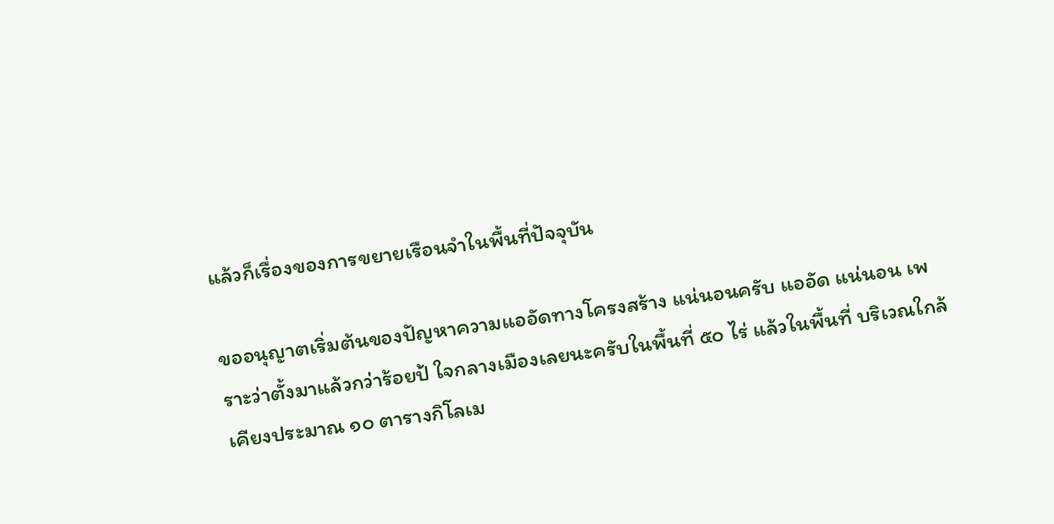แล้วก็เรื่องของการขยายเรือนจำในพื้นที่ปัจจุบัน

ขออนุญาตเริ่มต้นของปัญหาความแออัดทางโครงสร้าง แน่นอนครับ แออัด แน่นอน เพราะว่าตั้งมาแล้วกว่าร้อยป้ ใจกลางเมืองเลยนะครับในพื้นที่ ๕๐ ไร่ แล้วในพื้นที่ บริเวณใกล้เคียงประมาณ ๑๐ ตารางกิโลเม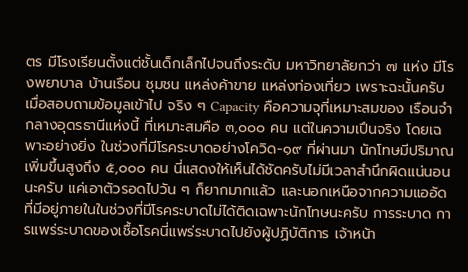ตร มีโรงเรียนตั้งแต่ชั้นเด็กเล็กไปจนถึงระดับ มหาวิทยาลัยกว่า ๗ แห่ง มีโรงพยาบาล บ้านเรือน ชุมชน แหล่งค้าขาย แหล่งท่องเที่ยว เพราะฉะนั้นครับเมื่อสอบถามข้อมูลเข้าไป จริง ๆ Capacity คือความจุที่เหมาะสมของ เรือนจำกลางอุดรธานีแห่งนี้ ที่เหมาะสมคือ ๓,๐๐๐ คน แต่ในความเปึนจริง โดยเฉพาะอย่างยิ่ง ในช่วงที่มีโรคระบาดอย่างโควิด-๑๙ ที่ผ่านมา นักโทษมีปริมาณเพิ่มขึ้นสูงถึง ๕,๐๐๐ คน นี่แสดงให้เห็นได้ชัดครับไม่มีเวลาสำนึกผิดแน่นอนนะครับ แค่เอาตัวรอดไปวัน ๆ ก็ยากมากแล้ว และนอกเหนือจากความแออัดที่มีอยู่ภายในในช่วงที่มีโรคระบาดไม่ได้ติดเฉพาะนักโทษนะครับ การระบาด การแพร่ระบาดของเชื้อโรคนี่แพร่ระบาดไปยังผู้ปฏิบัติการ เจ้าหน้า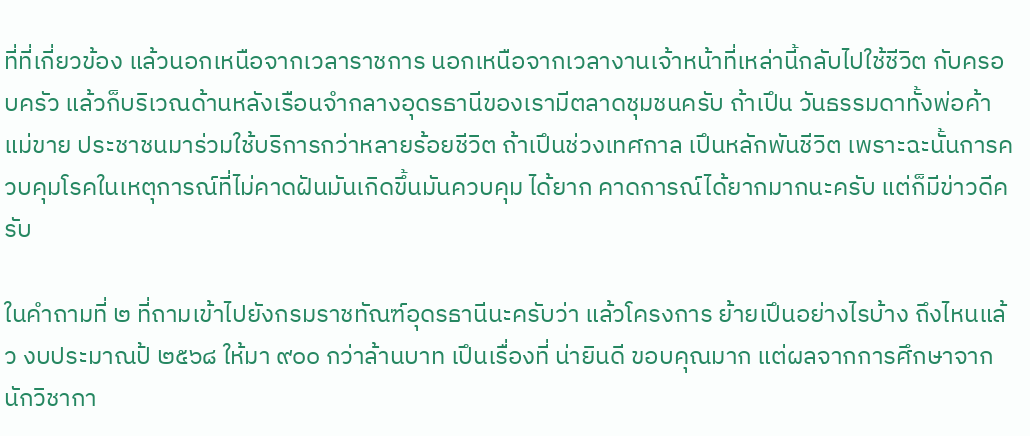ที่ที่เกี่ยวข้อง แล้วนอกเหนือจากเวลาราชการ นอกเหนือจากเวลางานเจ้าหน้าที่เหล่านี้กลับไปใช้ชีวิต กับครอบครัว แล้วก็บริเวณด้านหลังเรือนจำกลางอุดรธานีของเรามีตลาดชุมชนครับ ถ้าเปึน วันธรรมดาทั้งพ่อค้าแม่ขาย ประชาชนมาร่วมใช้บริการกว่าหลายร้อยชีวิต ถ้าเปึนช่วงเทศกาล เปึนหลักพันชีวิต เพราะฉะนั้นการควบคุมโรคในเหตุการณ์ที่ไม่คาดฝันมันเกิดขึ้นมันควบคุม ได้ยาก คาดการณ์ได้ยากมากนะครับ แต่ก็มีข่าวดีครับ

ในคำถามที่ ๒ ที่ถามเข้าไปยังกรมราชทัณฑ์อุดรธานีนะครับว่า แล้วโครงการ ย้ายเปึนอย่างไรบ้าง ถึงไหนแล้ว งบประมาณป้ ๒๕๖๘ ให้มา ๙๐๐ กว่าล้านบาท เปึนเรื่องที่ น่ายินดี ขอบคุณมาก แต่ผลจากการศึกษาจากนักวิชากา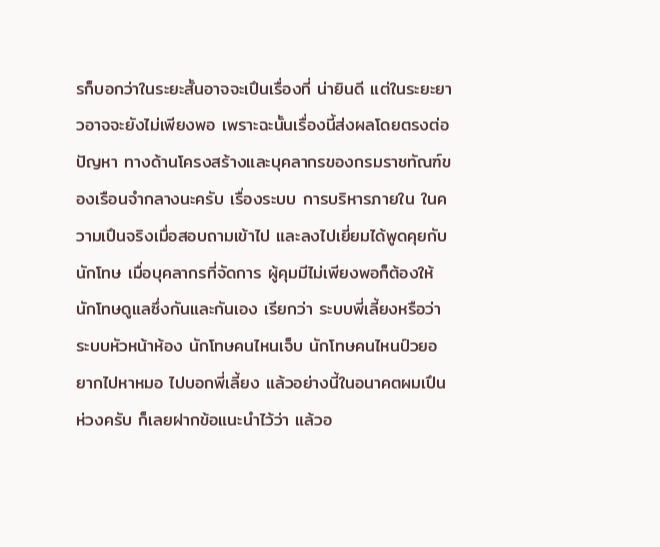รก็บอกว่าในระยะสั้นอาจจะเปึนเรื่องที่ น่ายินดี แต่ในระยะยาวอาจจะยังไม่เพียงพอ เพราะฉะนั้นเรื่องนี้ส่งผลโดยตรงต่อปัญหา ทางด้านโครงสร้างและบุคลากรของกรมราชทัณฑ์ของเรือนจำกลางนะครับ เรื่องระบบ การบริหารภายใน ในความเปึนจริงเมื่อสอบถามเข้าไป และลงไปเยี่ยมได้พูดคุยกับนักโทษ เมื่อบุคลากรที่จัดการ ผู้คุมมีไม่เพียงพอก็ต้องให้นักโทษดูแลซึ่งกันและกันเอง เรียกว่า ระบบพี่เลี้ยงหรือว่าระบบหัวหน้าห้อง นักโทษคนไหนเจ็บ นักโทษคนไหนป์วยอยากไปหาหมอ ไปบอกพี่เลี้ยง แล้วอย่างนี้ในอนาคตผมเปึนห่วงครับ ก็เลยฝากข้อแนะนำไว้ว่า แล้วอ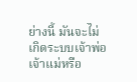ย่างนี้ มันจะไม่เกิดระบบเจ้าพ่อเจ้าแม่หรือ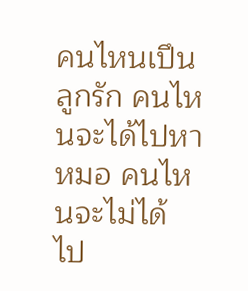คนไหนเปึนลูกรัก คนไหนจะได้ไปหาหมอ คนไหนจะไม่ได้ ไป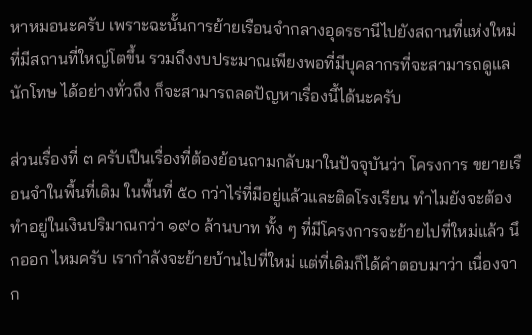หาหมอนะครับ เพราะฉะนั้นการย้ายเรือนจำกลางอุดรธานีไปยังสถานที่แห่งใหม่ ที่มีสถานที่ใหญ่โตขึ้น รวมถึงงบประมาณเพียงพอที่มีบุคลากรที่จะสามารถดูแลนักโทษ ได้อย่างทั่วถึง ก็จะสามารถลดปัญหาเรื่องนี้ได้นะครับ

ส่วนเรื่องที่ ๓ ครับเปึนเรื่องที่ต้องย้อนถามกลับมาในปัจจุบันว่า โครงการ ขยายเรือนจำในพื้นที่เดิม ในพื้นที่ ๕๐ กว่าไร่ที่มีอยู่แล้วและติดโรงเรียน ทำไมยังจะต้อง ทำอยู่ในเงินปริมาณกว่า ๑๙๐ ล้านบาท ทั้ง ๆ ที่มีโครงการจะย้ายไปที่ใหม่แล้ว นึกออก ไหมครับ เรากำลังจะย้ายบ้านไปที่ใหม่ แต่ที่เดิมก็ได้คำตอบมาว่า เนื่องจาก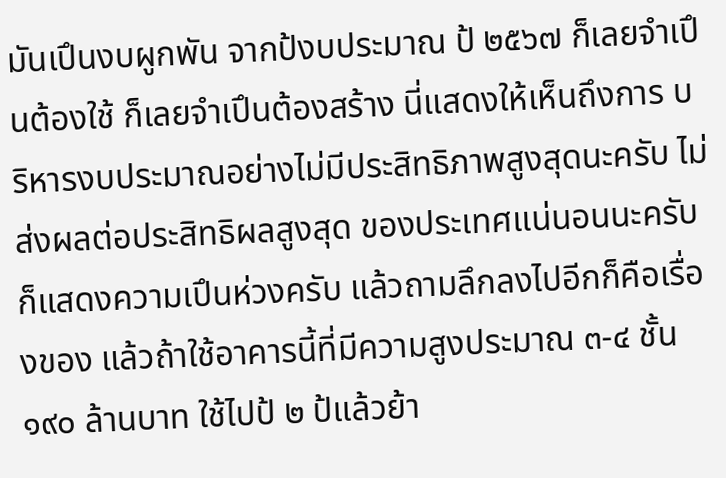มันเปึนงบผูกพัน จากป้งบประมาณ ป้ ๒๕๖๗ ก็เลยจำเปึนต้องใช้ ก็เลยจำเปึนต้องสร้าง นี่แสดงให้เห็นถึงการ บริหารงบประมาณอย่างไม่มีประสิทธิภาพสูงสุดนะครับ ไม่ส่งผลต่อประสิทธิผลสูงสุด ของประเทศแน่นอนนะครับ ก็แสดงความเปึนห่วงครับ แล้วถามลึกลงไปอีกก็คือเรื่องของ แล้วถ้าใช้อาคารนี้ที่มีความสูงประมาณ ๓-๔ ชั้น ๑๙๐ ล้านบาท ใช้ไปป้ ๒ ป้แล้วย้า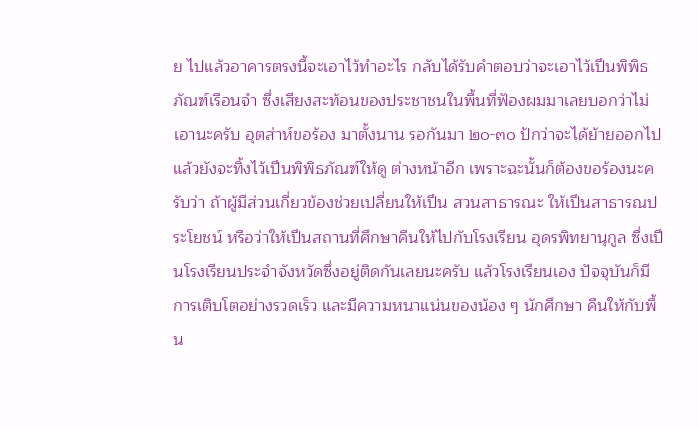ย ไปแล้วอาคารตรงนี้จะเอาไว้ทำอะไร กลับได้รับคำตอบว่าจะเอาไว้เปึนพิพิธภัณฑ์เรือนจำ ซึ่งเสียงสะท้อนของประชาชนในพื้นที่ฟัองผมมาเลยบอกว่าไม่เอานะครับ อุตส่าห์ขอร้อง มาตั้งนาน รอกันมา ๒๐-๓๐ ป้กว่าจะได้ย้ายออกไป แล้วยังจะทิ้งไว้เปึนพิพิธภัณฑ์ให้ดู ต่างหน้าอีก เพราะฉะนั้นก็ต้องขอร้องนะครับว่า ถ้าผู้มีส่วนเกี่ยวข้องช่วยเปลี่ยนให้เปึน สวนสาธารณะ ให้เปึนสาธารณประโยชน์ หรือว่าให้เปึนสถานที่ศึกษาคืนให้ไปกับโรงเรียน อุดรพิทยานุกูล ซึ่งเปึนโรงเรียนประจำจังหวัดซึ่งอยู่ติดกันเลยนะครับ แล้วโรงเรียนเอง ปัจจุบันก็มีการเติบโตอย่างรวดเร็ว และมีความหนาแน่นของน้อง ๆ นักศึกษา คืนให้กับพื้น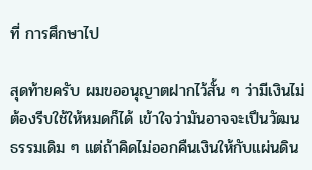ที่ การศึกษาไป

สุดท้ายครับ ผมขออนุญาตฝากไว้สั้น ๆ ว่ามีเงินไม่ต้องรีบใช้ให้หมดก็ได้ เข้าใจว่ามันอาจจะเปึนวัฒนธรรมเดิม ๆ แต่ถ้าคิดไม่ออกคืนเงินให้กับแผ่นดิน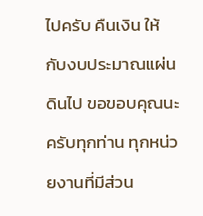ไปครับ คืนเงิน ให้กับงบประมาณแผ่นดินไป ขอขอบคุณนะครับทุกท่าน ทุกหน่วยงานที่มีส่วน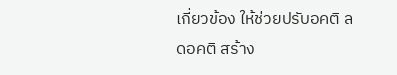เกี่ยวข้อง ให้ช่วยปรับอคติ ลดอคติ สร้าง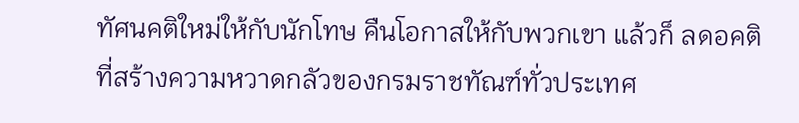ทัศนคติใหม่ให้กับนักโทษ คืนโอกาสให้กับพวกเขา แล้วก็ ลดอคติที่สร้างความหวาดกลัวของกรมราชทัณฑ์ทั่วประเทศ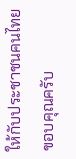ให้กับประชาชนคนไทย ขอบคุณครับ